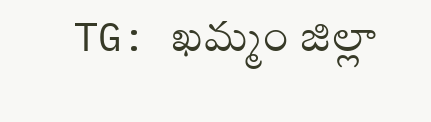TG: ఖమ్మం జిల్లా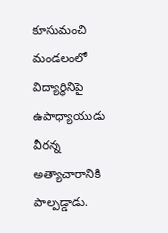కూసుమంచి మండలంలో విద్యార్థినిపై ఉపాధ్యాయుడు వీరన్న అత్యాచారానికి పాల్పడ్డాడు.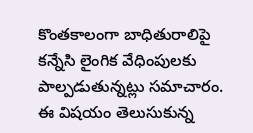కొంతకాలంగా బాధితురాలిపై కన్నేసి లైంగిక వేధింపులకు పాల్పడుతున్నట్లు సమాచారం. ఈ విషయం తెలుసుకున్న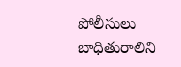పోలీసులు బాధితురాలిని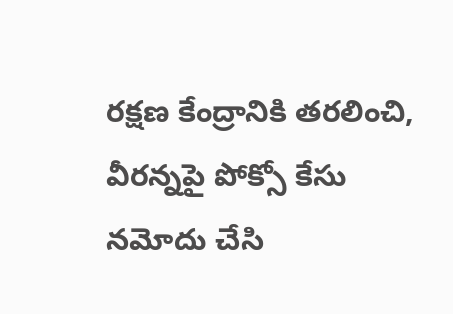రక్షణ కేంద్రానికి తరలించి, వీరన్నపై పోక్సో కేసు నమోదు చేసి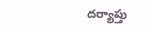దర్యాప్తు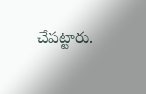చేపట్టారు.